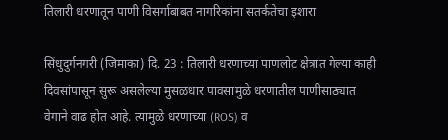तिलारी धरणातून पाणी विसर्गाबाबत नागरिकांना सतर्कतेचा इशारा

सिंधुदुर्गनगरी (जिमाका) दि. 23 : तिलारी धरणाच्या पाणलोट क्षेत्रात गेल्या काही दिवसांपासून सुरू असलेल्या मुसळधार पावसामुळे धरणातील पाणीसाठ्यात वेगाने वाढ होत आहे. त्यामुळे धरणाच्या (ROS) व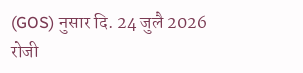(GOS) नुसार दि. 24 जुलै 2026 रोजी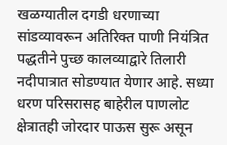खळग्यातील दगडी धरणाच्या सांडव्यावरून अतिरिक्त पाणी नियंत्रित पद्धतीने पुच्छ कालव्याद्वारे तिलारी नदीपात्रात सोडण्यात येणार आहे. सध्या धरण परिसरासह बाहेरील पाणलोट क्षेत्रातही जोरदार पाऊस सुरू असून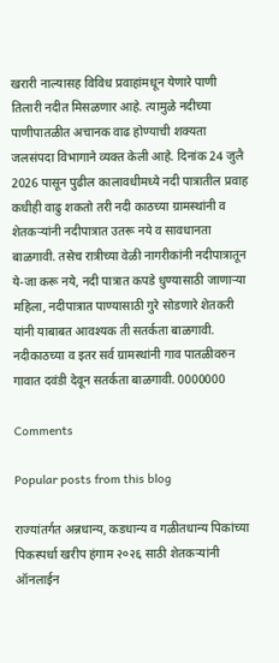खरारी नाल्यासह विविध प्रवाहांमधून येणारे पाणी तिलारी नदीत मिसळणार आहे. त्यामुळे नदीच्या पाणीपातळीत अचानक वाढ होण्याची शक्यता जलसंपदा विभागाने व्यक्त केली आहे. दिनांक 24 जुलै 2026 पासून पुढील कालावधीमध्ये नदी पात्रातील प्रवाह कधीही वाढु शकतो तरी नदी काठच्या ग्रामस्थांनी व शेतकऱ्यांनी नदीपात्रात उतरू नये व सावधानता बाळगावी. तसेच रात्रीच्या वेळी नागरीकांनी नदीपात्रातून ये-जा करू नये, नदी पात्रात कपडे धुण्यासाठी जाणाऱ्या महिला, नदीपात्रात पाण्यासाठी गुरे सोडणारे शेतकरी यांनी याबाबत आवश्यक ती सतर्कता बाळगावी. नदीकाठच्या व इतर सर्व ग्रामस्थांनी गाव पातळीवरुन गावात दवंडी देवून सतर्कता बाळगावी. 0000000

Comments

Popular posts from this blog

राज्यांतर्गत अन्नधान्य, कडधान्य व गळीतधान्य पिकांच्या पिकस्पर्धा खरीप हंगाम २०२६ साठी शेतकऱ्यांनी ऑनलाईन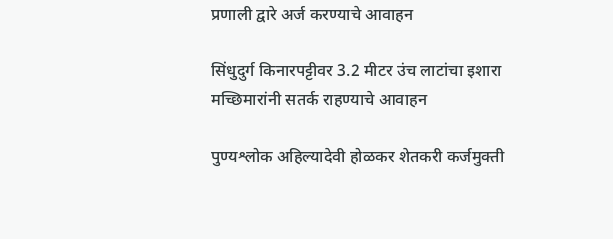प्रणाली द्वारे अर्ज करण्याचे आवाहन

सिंधुदुर्ग किनारपट्टीवर 3.2 मीटर उंच लाटांचा इशारा मच्छिमारांनी सतर्क राहण्याचे आवाहन

पुण्यश्लोक अहिल्यादेवी होळकर शेतकरी कर्जमुक्ती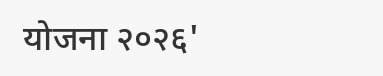योजना २०२६'